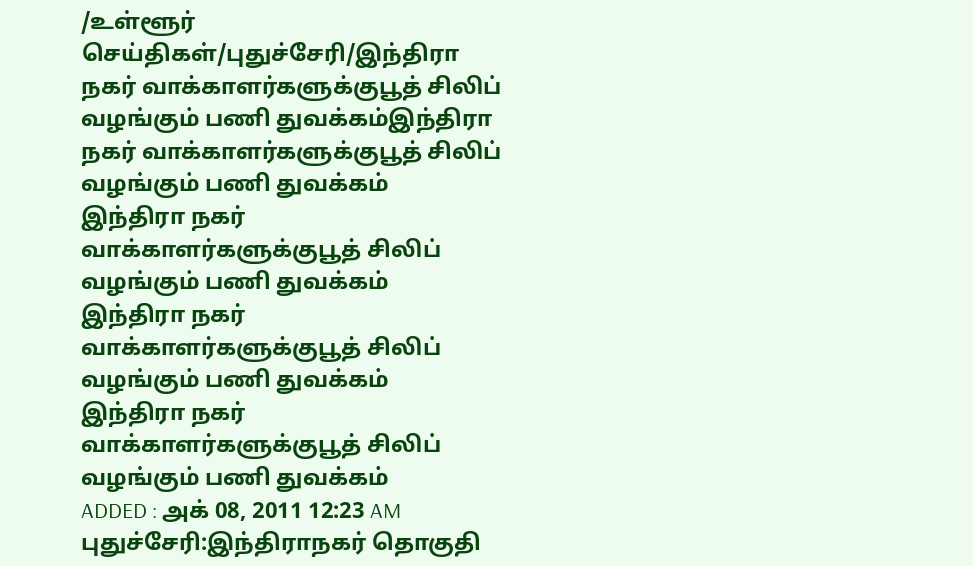/உள்ளூர் செய்திகள்/புதுச்சேரி/இந்திரா நகர் வாக்காளர்களுக்குபூத் சிலிப் வழங்கும் பணி துவக்கம்இந்திரா நகர் வாக்காளர்களுக்குபூத் சிலிப் வழங்கும் பணி துவக்கம்
இந்திரா நகர் வாக்காளர்களுக்குபூத் சிலிப் வழங்கும் பணி துவக்கம்
இந்திரா நகர் வாக்காளர்களுக்குபூத் சிலிப் வழங்கும் பணி துவக்கம்
இந்திரா நகர் வாக்காளர்களுக்குபூத் சிலிப் வழங்கும் பணி துவக்கம்
ADDED : அக் 08, 2011 12:23 AM
புதுச்சேரி:இந்திராநகர் தொகுதி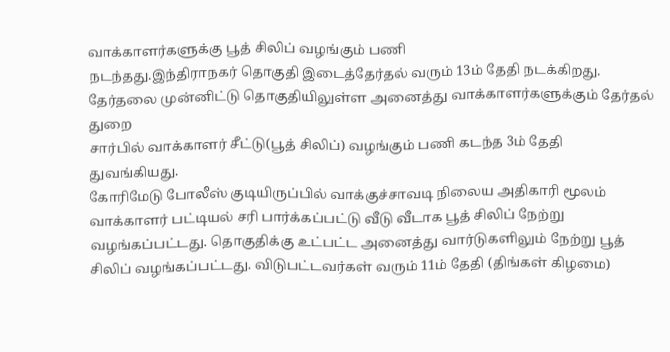வாக்காளர்களுக்கு பூத் சிலிப் வழங்கும் பணி
நடந்தது.இந்திராநகர் தொகுதி இடைத்தேர்தல் வரும் 13ம் தேதி நடக்கிறது.
தேர்தலை முன்னிட்டு தொகுதியிலுள்ள அனைத்து வாக்காளர்களுக்கும் தேர்தல் துறை
சார்பில் வாக்காளர் சீட்டு(பூத் சிலிப்) வழங்கும் பணி கடந்த 3ம் தேதி
துவங்கியது.
கோரிமேடு போலீஸ் குடியிருப்பில் வாக்குச்சாவடி நிலைய அதிகாரி மூலம்
வாக்காளர் பட்டியல் சரி பார்க்கப்பட்டு வீடு வீடாக பூத் சிலிப் நேற்று
வழங்கப்பட்டது. தொகுதிக்கு உட்பட்ட அனைத்து வார்டுகளிலும் நேற்று பூத்
சிலிப் வழங்கப்பட்டது. விடுபட்டவர்கள் வரும் 11ம் தேதி (திங்கள் கிழமை)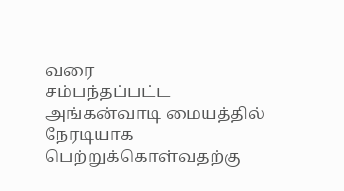வரை
சம்பந்தப்பட்ட அங்கன்வாடி மையத்தில் நேரடியாக பெற்றுக்கொள்வதற்கு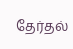தேர்தல்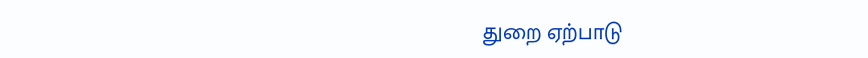துறை ஏற்பாடு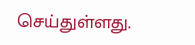செய்துள்ளது.